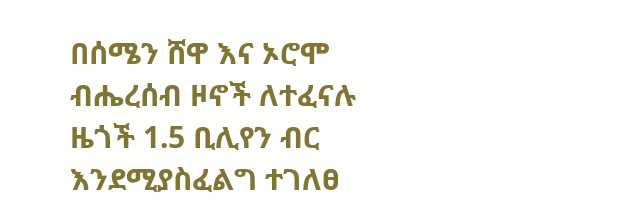በሰሜን ሸዋ እና ኦሮሞ ብሔረሰብ ዞኖች ለተፈናሉ ዜጎች 1.5 ቢሊየን ብር እንደሚያስፈልግ ተገለፀ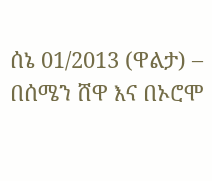ሰኔ 01/2013 (ዋልታ) – በሰሜን ሸዋ እና በኦሮሞ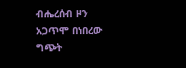ብሔረሰብ ዞን አጋጥሞ በነበረው ግጭት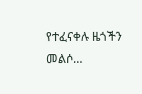የተፈናቀሉ ዜጎችን መልሶ…